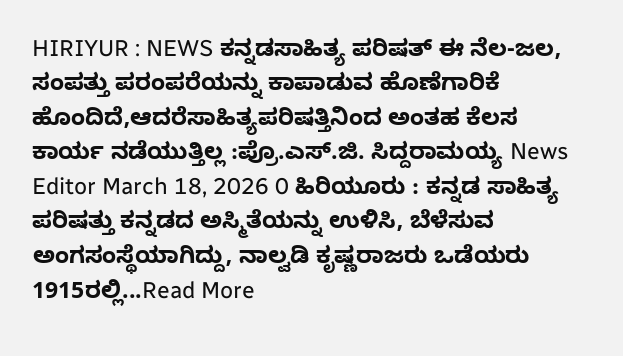HIRIYUR : NEWS ಕನ್ನಡಸಾಹಿತ್ಯ ಪರಿಷತ್ ಈ ನೆಲ-ಜಲ, ಸಂಪತ್ತು ಪರಂಪರೆಯನ್ನು ಕಾಪಾಡುವ ಹೊಣೆಗಾರಿಕೆ ಹೊಂದಿದೆ,ಆದರೆಸಾಹಿತ್ಯಪರಿಷತ್ತಿನಿಂದ ಅಂತಹ ಕೆಲಸ ಕಾರ್ಯ ನಡೆಯುತ್ತಿಲ್ಲ :ಪ್ರೊ.ಎಸ್.ಜಿ. ಸಿದ್ದರಾಮಯ್ಯ News Editor March 18, 2026 0 ಹಿರಿಯೂರು : ಕನ್ನಡ ಸಾಹಿತ್ಯ ಪರಿಷತ್ತು ಕನ್ನಡದ ಅಸ್ಮಿತೆಯನ್ನು ಉಳಿಸಿ, ಬೆಳೆಸುವ ಅಂಗಸಂಸ್ಥೆಯಾಗಿದ್ದು, ನಾಲ್ವಡಿ ಕೃಷ್ಣರಾಜರು ಒಡೆಯರು 1915ರಲ್ಲಿ...Read More